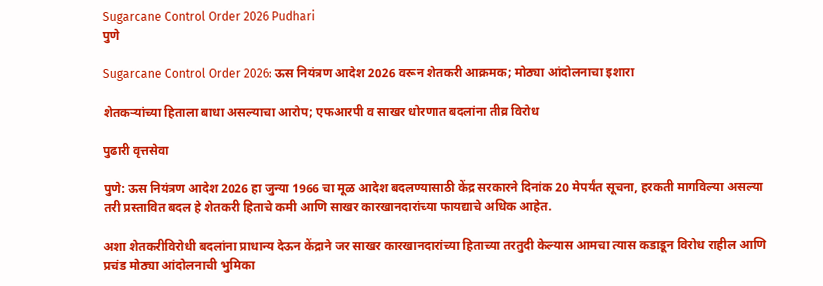Sugarcane Control Order 2026 Pudhari
पुणे

Sugarcane Control Order 2026: ऊस नियंत्रण आदेश 2026 वरून शेतकरी आक्रमक; मोठ्या आंदोलनाचा इशारा

शेतकऱ्यांच्या हिताला बाधा असल्याचा आरोप; एफआरपी व साखर धोरणात बदलांना तीव्र विरोध

पुढारी वृत्तसेवा

पुणे: ऊस नियंत्रण आदेश 2026 हा जुन्या 1966 चा मूळ आदेश बदलण्यासाठी केंद्र सरकारने दिनांक 20 मेपर्यंत सूचना, हरकती मागविल्या असल्या तरी प्रस्तावित बदल हे शेतकरी हिताचे कमी आणि साखर कारखानदारांच्या फायद्याचे अधिक आहेत.

अशा शेतकरीविरोधी बदलांना प्राधान्य देऊन केंद्राने जर साखर कारखानदारांच्या हिताच्या तरतुदी केल्यास आमचा त्यास कडाडून विरोध राहील आणि प्रचंड मोठ्या आंदोलनाची भुमिका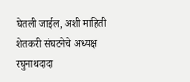घेतली जाईल, अशी माहिती शेतकरी संघटनेचे अध्यक्ष रघुनाथदादा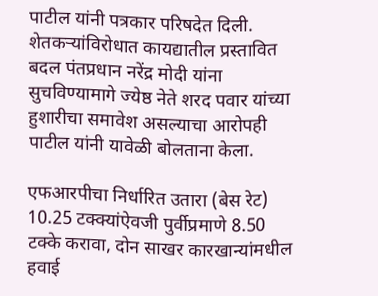पाटील यांनी पत्रकार परिषदेत दिली. शेतकऱ्यांविरोधात कायद्यातील प्रस्तावित बदल पंतप्रधान नरेंद्र मोदी यांना सुचविण्यामागे ज्येष्ठ नेते शरद पवार यांच्या हुशारीचा समावेश असल्याचा आरोपही पाटील यांनी यावेळी बोलताना केला.

एफआरपीचा निर्धारित उतारा (बेस रेट) 10.25 टक्‍क्‍यांऐवजी पुर्वीप्रमाणे 8.50 टक्‍के करावा, दोन साखर कारखान्यांमधील हवाई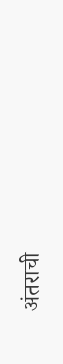अंतराची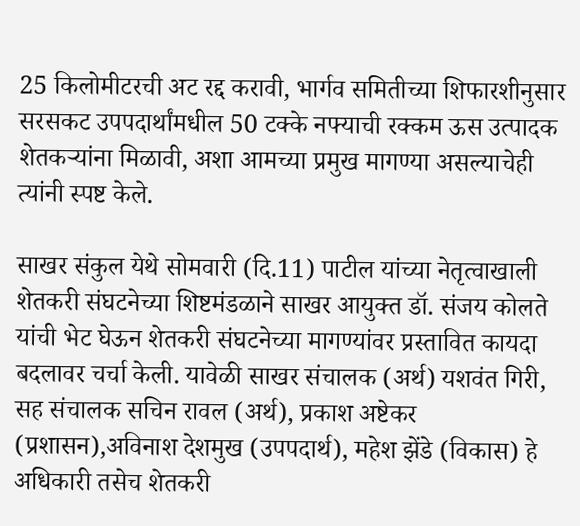25 किलोमीटरची अट रद्द करावी, भार्गव समितीच्या शिफारशीनुसार सरसकट उपपदार्थांमधील 50 टक्‍के नफ्याची रक्कम ऊस उत्पादक शेतकऱ्यांना मिळावी, अशा आमच्या प्रमुख मागण्या असल्याचेही त्यांनी स्पष्ट केले.

साखर संकुल येथे सोमवारी (दि.11) पाटील यांच्या नेतृत्वाखाली शेतकरी संघटनेच्या शिष्टमंडळाने साखर आयुक्त डॉ. संजय कोलते यांची भेट घेऊन शेतकरी संघटनेच्या मागण्यांवर प्रस्तावित कायदा बदलावर चर्चा केली. यावेळी साखर संचालक (अर्थ) यशवंत गिरी, सह संचालक सचिन रावल (अर्थ), प्रकाश अष्टेकर (प्रशासन),अविनाश देशमुख (उपपदार्थ), महेश झेंडे (विकास) हे अधिकारी तसेच शेतकरी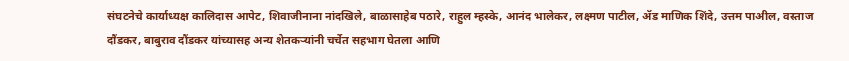संघटनेचे कार्याध्यक्ष कालिदास आपेट, शिवाजीनाना नांदखिले, बाळासाहेब पठारे, राहुल म्हस्के, आनंद भालेकर, लक्ष्मण पाटील, ॲड माणिक शिंदे, उत्तम पाअील, वस्ताज दौंडकर, बाबुराव दौंडकर यांच्यासह अन्य शेतकऱ्यांनी चर्चेत सहभाग घेतला आणि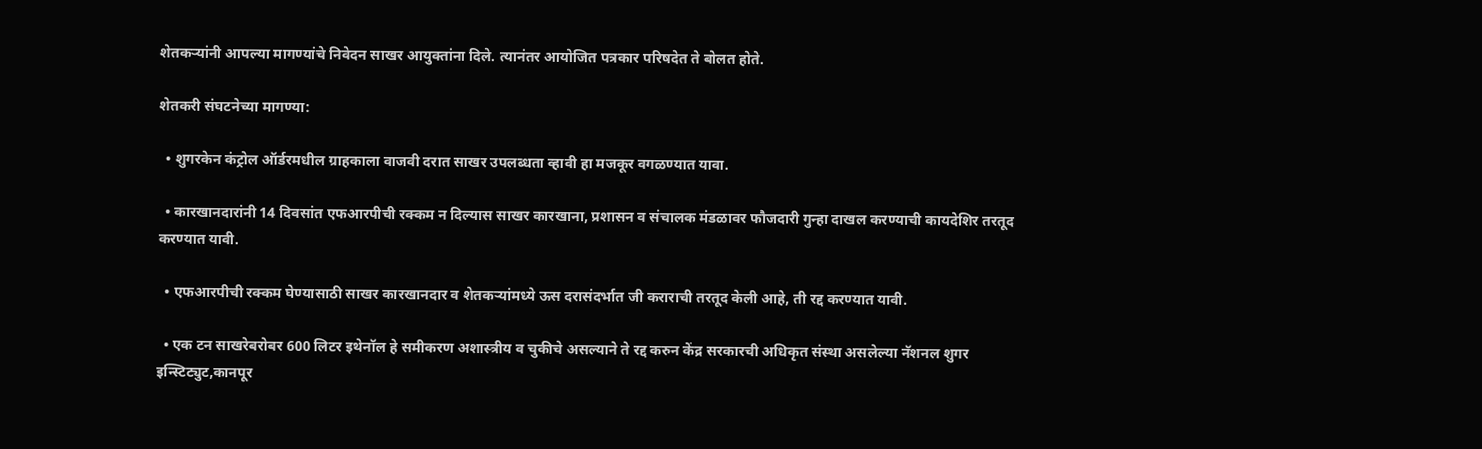शेतकऱ्यांनी आपल्या मागण्यांचे निवेदन साखर आयुक्तांना दिले. त्यानंतर आयोजित पत्रकार परिषदेत ते बोलत होते.

शेतकरी संघटनेच्या मागण्या:

  • शुगरकेन कंट्रोल ऑर्डरमधील ग्राहकाला वाजवी दरात साखर उपलब्धता व्हावी हा मजकूर वगळण्यात यावा.

  • कारखानदारांनी 14 दिवसांत एफआरपीची रक्कम न दिल्यास साखर कारखाना, प्रशासन व संचालक मंडळावर फौजदारी गुन्हा दाखल करण्याची कायदेशिर तरतूद करण्यात यावी.

  • एफआरपीची रक्कम घेण्यासाठी साखर कारखानदार व शेतकऱ्यांमध्ये ऊस दरासंदर्भात जी कराराची तरतूद केली आहे, ती रद्द करण्यात यावी.

  • एक टन साखरेबरोबर 600 लिटर इथेनॉल हे समीकरण अशास्त्रीय व चुकीचे असल्याने ते रद्द करुन केंद्र सरकारची अधिकृत संस्था असलेल्या नॅशनल शुगर इन्स्टिट्युट,कानपूर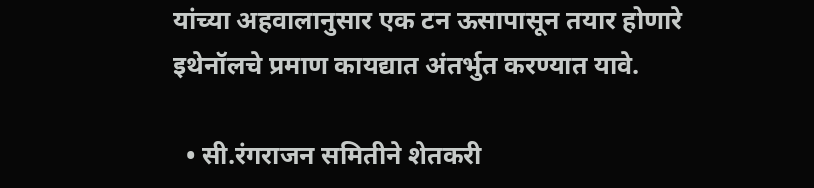यांच्या अहवालानुसार एक टन ऊसापासून तयार होणारे इथेनॉलचे प्रमाण कायद्यात अंतर्भुत करण्यात यावे.

  • सी.रंगराजन समितीने शेतकरी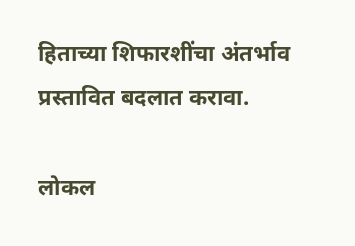हिताच्या शिफारशींचा अंतर्भाव प्रस्तावित बदलात करावा.

लोकल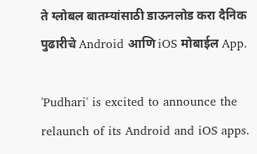ते ग्लोबल बातम्यांसाठी डाऊनलोड करा दैनिक पुढारीचे Android आणि iOS मोबाईल App.

'Pudhari' is excited to announce the relaunch of its Android and iOS apps.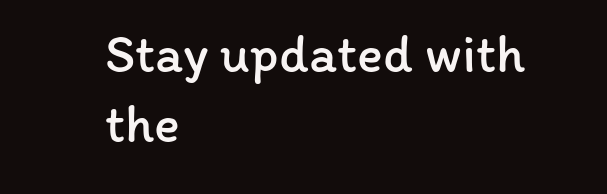Stay updated with the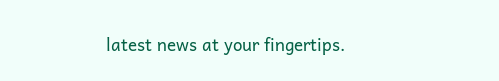latest news at your fingertips.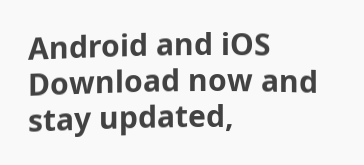Android and iOS Download now and stay updated,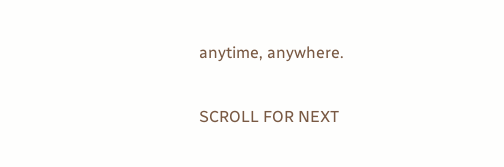anytime, anywhere.

SCROLL FOR NEXT